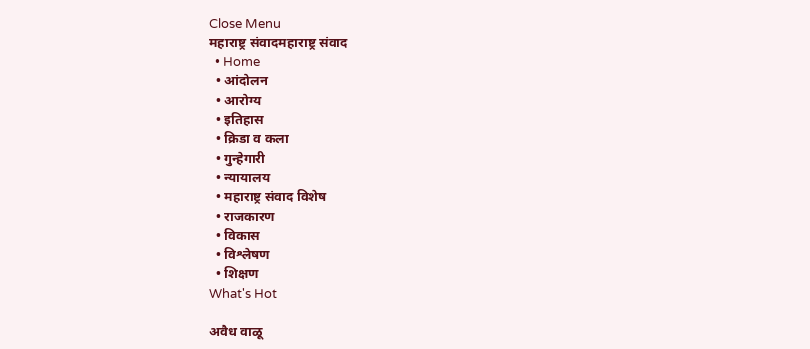Close Menu
महाराष्ट्र संवादमहाराष्ट्र संवाद
  • Home
  • आंदोलन
  • आरोग्य
  • इतिहास
  • क्रिडा व कला
  • गुन्हेगारी
  • न्यायालय
  • महाराष्ट्र संवाद विशेष
  • राजकारण
  • विकास
  • विश्लेषण
  • शिक्षण
What's Hot

अवैध वाळू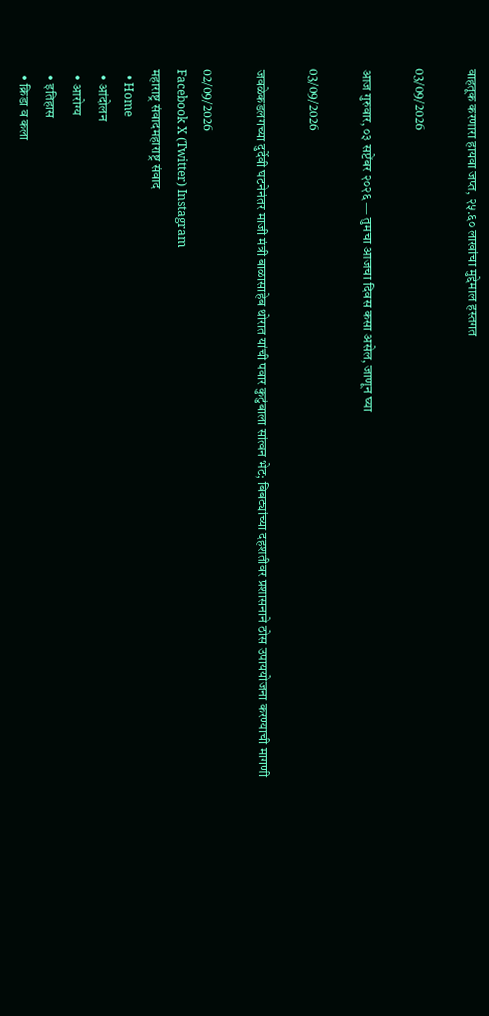वाहतूक करणारा हायवा जप्त, २५.६० लाखांचा मुद्देमाल हस्तगत

03/09/2026

आज गुरुवार, ०३ सप्टेंबर २०२६ — तुमचा आजचा दिवस कसा असेल, जाणून घ्या

03/09/2026

जवळेकडलगच्या दुर्देवी घटनेनंतर माजी मंत्री बाळासाहेब थोरात यांची पवार कुटुंबाला सांत्वन भेट; बिबट्यांच्या दहशतीवर प्रशासनाने ठोस उपाययोजना करण्याची मागणी

02/09/2026
Facebook X (Twitter) Instagram
महाराष्ट्र संवादमहाराष्ट्र संवाद
  • Home
  • आंदोलन
  • आरोग्य
  • इतिहास
  • क्रिडा व कला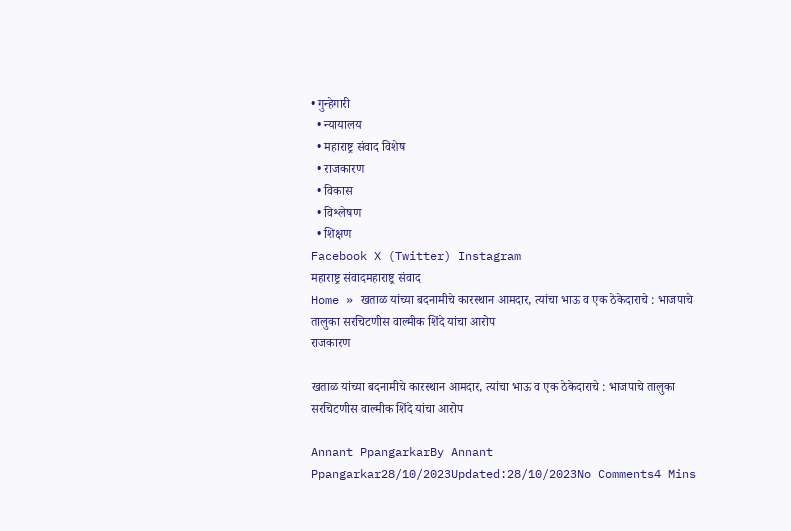• गुन्हेगारी
  • न्यायालय
  • महाराष्ट्र संवाद विशेष
  • राजकारण
  • विकास
  • विश्लेषण
  • शिक्षण
Facebook X (Twitter) Instagram
महाराष्ट्र संवादमहाराष्ट्र संवाद
Home » खताळ यांच्या बदनामीचे कारस्थान आमदार, त्यांचा भाऊ व एक ठेकेदाराचे : भाजपाचे तालुका सरचिटणीस वाल्मीक शिंदे यांचा आरोप
राजकारण

खताळ यांच्या बदनामीचे कारस्थान आमदार, त्यांचा भाऊ व एक ठेकेदाराचे : भाजपाचे तालुका सरचिटणीस वाल्मीक शिंदे यांचा आरोप

Annant PpangarkarBy Annant Ppangarkar28/10/2023Updated:28/10/2023No Comments4 Mins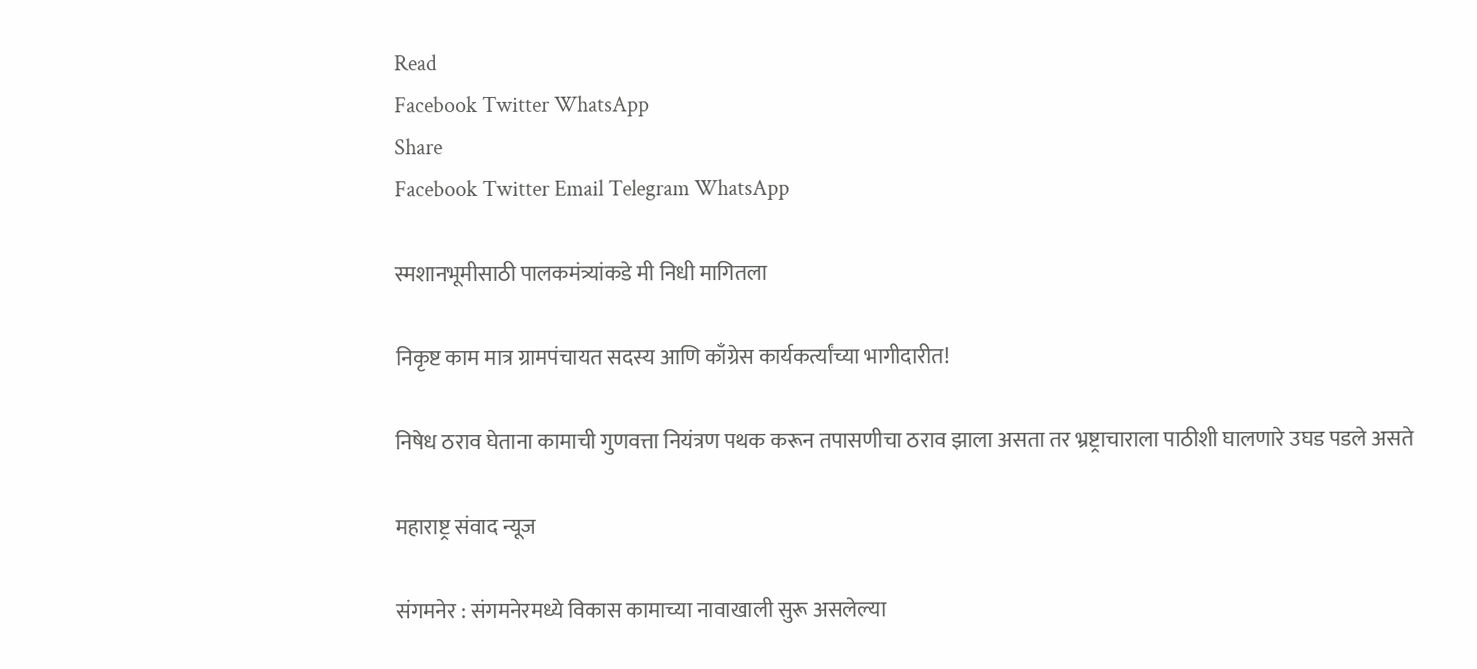Read
Facebook Twitter WhatsApp
Share
Facebook Twitter Email Telegram WhatsApp

स्मशानभूमीसाठी पालकमंत्र्यांकडे मी निधी मागितला

निकृष्ट काम मात्र ग्रामपंचायत सदस्य आणि काँग्रेस कार्यकर्त्यांच्या भागीदारीत!

निषेध ठराव घेताना कामाची गुणवत्ता नियंत्रण पथक करून तपासणीचा ठराव झाला असता तर भ्रष्ट्राचाराला पाठीशी घालणारे उघड पडले असते

महाराष्ट्र संवाद न्यूज

संगमनेर : संगमनेरमध्ये विकास कामाच्या नावाखाली सुरू असलेल्या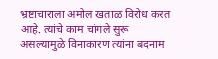भ्रष्टाचाराला अमोल खताळ विरोध करत आहे. त्यांचे काम चांगले सुरू असल्यामुळे विनाकारण त्यांना बदनाम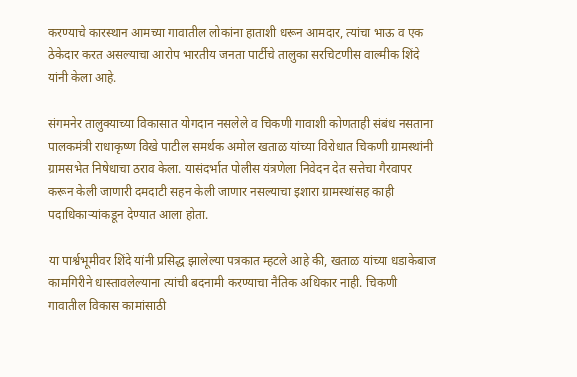करण्याचे कारस्थान आमच्या गावातील लोकांना हाताशी धरून आमदार, त्यांचा भाऊ व एक ठेकेदार करत असल्याचा आरोप भारतीय जनता पार्टीचे तालुका सरचिटणीस वाल्मीक शिंदे यांनी केला आहे.

संगमनेर तालुक्याच्या विकासात योगदान नसलेले व चिकणी गावाशी कोणताही संबंध नसताना पालकमंत्री राधाकृष्ण विखे पाटील समर्थक अमोल खताळ यांच्या विरोधात चिकणी ग्रामस्थांनी ग्रामसभेत निषेधाचा ठराव केला. यासंदर्भात पोलीस यंत्रणेला निवेदन देत सत्तेचा गैरवापर करून केली जाणारी दमदाटी सहन केली जाणार नसल्याचा इशारा ग्रामस्थांसह काही पदाधिकाऱ्यांकडून देण्यात आला होता.

या पार्श्वभूमीवर शिंदे यांनी प्रसिद्ध झालेल्या पत्रकात म्हटले आहे की, खताळ यांच्या धडाकेबाज कामगिरीने धास्तावलेल्याना त्यांची बदनामी करण्याचा नैतिक अधिकार नाही. चिकणी गावातील विकास कामांसाठी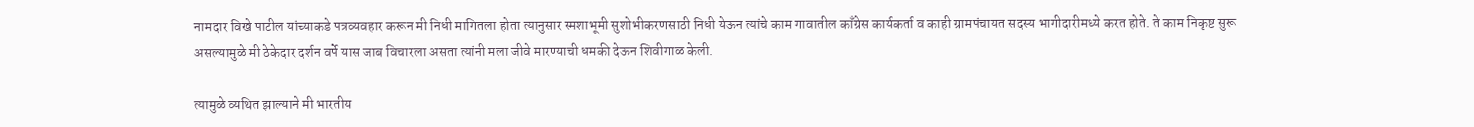नामदार विखे पाटील यांच्याकडे पत्रव्यवहार करून मी निधी मागितला होता त्यानुसार स्मशाभूमी सुशोभीकरणसाठी निधी येऊन त्यांचे काम गावातील काँग्रेस कार्यकर्ता व काही ग्रामपंचायत सदस्य भागीदारीमध्ये करत होते. ते काम निकृष्ट सुरू असल्यामुळे मी ठेकेदार दर्शन वर्पे यास जाब विचारला असता त्यांनी मला जीवे मारण्याची धमकी देऊन शिवीगाळ केली.

त्यामुळे व्यथित झाल्याने मी भारतीय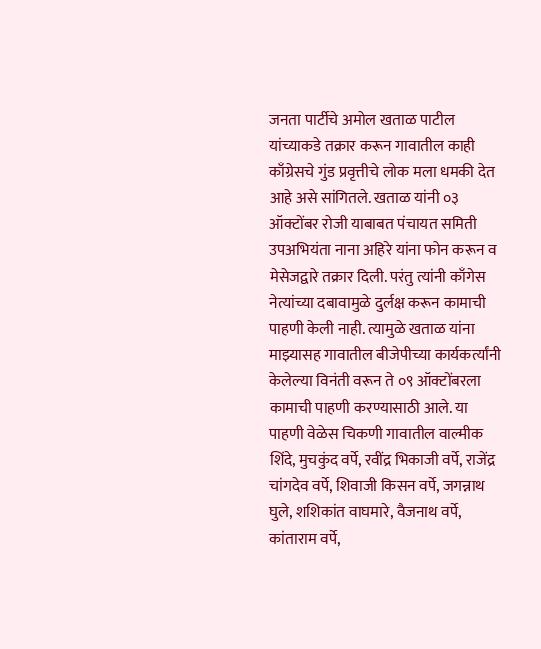जनता पार्टीचे अमोल खताळ पाटील यांच्याकडे तक्रार करून गावातील काही काँग्रेसचे गुंड प्रवृत्तीचे लोक मला धमकी देत आहे असे सांगितले. खताळ यांनी ०३ ऑक्टोंबर रोजी याबाबत पंचायत समिती उपअभियंता नाना अहिरे यांना फोन करून व मेसेजद्वारे तक्रार दिली. परंतु त्यांनी काँगेस नेत्यांच्या दबावामुळे दुर्लक्ष करून कामाची पाहणी केली नाही. त्यामुळे खताळ यांना माझ्यासह गावातील बीजेपीच्या कार्यकर्त्यांनी केलेल्या विनंती वरून ते ०९ ऑक्टोंबरला कामाची पाहणी करण्यासाठी आले. या पाहणी वेळेस चिकणी गावातील वाल्मीक शिंदे, मुचकुंद वर्पे, रवींद्र भिकाजी वर्पे, राजेंद्र चांगदेव वर्पे, शिवाजी किसन वर्पे, जगन्नाथ घुले, शशिकांत वाघमारे, वैजनाथ वर्पे, कांताराम वर्पे,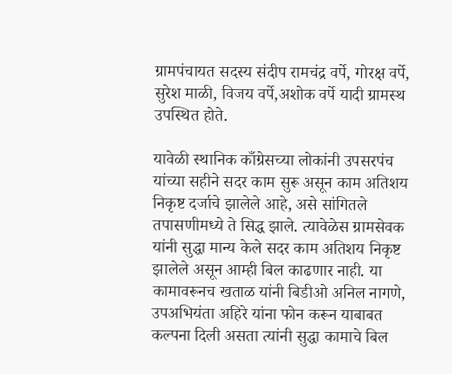ग्रामपंचायत सदस्य संदीप रामचंद्र वर्पे, गोरक्ष वर्पे, सुरेश माळी, विजय वर्पे,अशोक वर्पे यादी ग्रामस्थ उपस्थित होते.

यावेळी स्थानिक काँग्रेसच्या लोकांनी उपसरपंच यांच्या सहीने सदर काम सुरू असून काम अतिशय निकृष्ट दर्जाचे झालेले आहे, असे सांगितले तपासणीमध्ये ते सिद्ध झाले. त्यावेळेस ग्रामसेवक यांनी सुद्धा मान्य केले सदर काम अतिशय निकृष्ट झालेले असून आम्ही बिल काढणार नाही. या कामावरूनच खताळ यांनी बिडीओ अनिल नागणे, उपअभियंता अहिरे यांना फोन करून याबाबत कल्पना दिली असता त्यांनी सुद्धा कामाचे बिल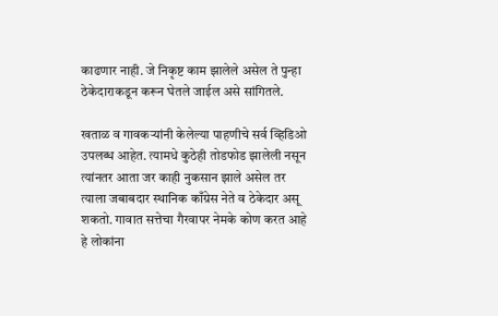काढणार नाही. जे निकृष्ट काम झालेले असेल ते पुन्हा ठेकेदाराकडून करून घेतले जाईल असे सांगितले.

खताळ व गावकऱ्यांनी केलेल्या पाहणीचे सर्व व्हिडिओ उपलब्ध आहेत. त्यामधे कुठेही तोडफोड झालेली नसून त्यांनतर आता जर काही नुकसान झाले असेल तर त्याला जबाबदार स्थानिक काँग्रेस नेते व ठेकेदार असू शकतो. गावात सत्तेचा गैरवापर नेमके कोण करत आहे हे लोकांना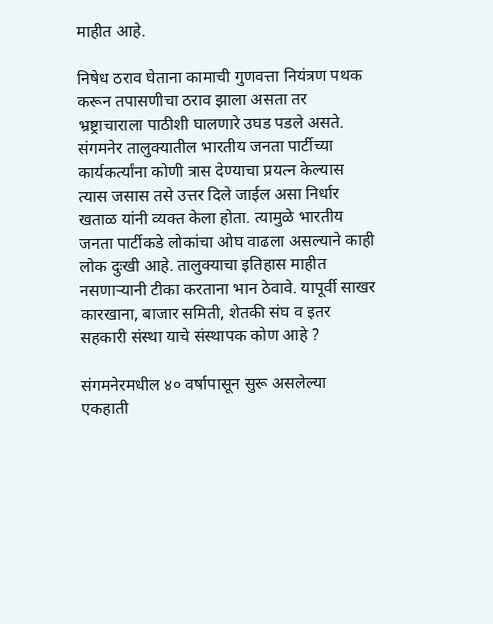माहीत आहे.

निषेध ठराव घेताना कामाची गुणवत्ता नियंत्रण पथक करून तपासणीचा ठराव झाला असता तर भ्रष्ट्राचाराला पाठीशी घालणारे उघड पडले असते. संगमनेर तालुक्यातील भारतीय जनता पार्टीच्या कार्यकर्त्यांना कोणी त्रास देण्याचा प्रयत्न केल्यास त्यास जसास तसे उत्तर दिले जाईल असा निर्धार खताळ यांनी व्यक्त केला होता. त्यामुळे भारतीय जनता पार्टीकडे लोकांचा ओघ वाढला असल्याने काही लोक दुःखी आहे. तालुक्याचा इतिहास माहीत नसणाऱ्यानी टीका करताना भान ठेवावे. यापूर्वी साखर कारखाना, बाजार समिती, शेतकी संघ व इतर सहकारी संस्था याचे संस्थापक कोण आहे ?

संगमनेरमधील ४० वर्षापासून सुरू असलेल्या एकहाती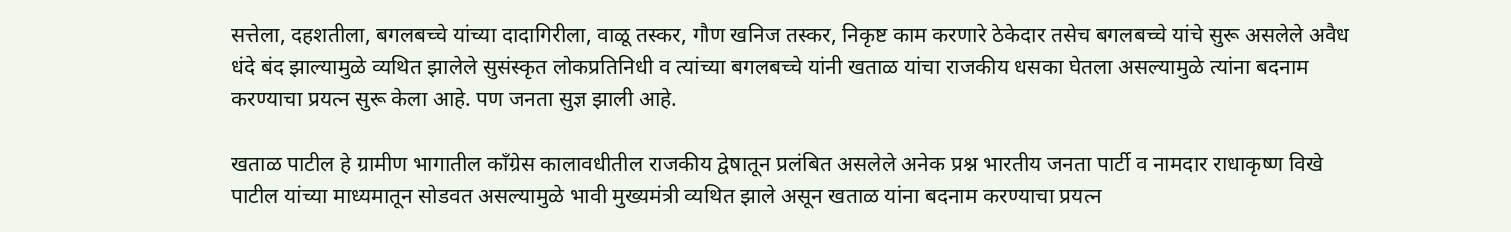सत्तेला, दहशतीला, बगलबच्चे यांच्या दादागिरीला, वाळू तस्कर, गौण खनिज तस्कर, निकृष्ट काम करणारे ठेकेदार तसेच बगलबच्चे यांचे सुरू असलेले अवैध धंदे बंद झाल्यामुळे व्यथित झालेले सुसंस्कृत लोकप्रतिनिधी व त्यांच्या बगलबच्चे यांनी खताळ यांचा राजकीय धसका घेतला असल्यामुळे त्यांना बदनाम करण्याचा प्रयत्न सुरू केला आहे. पण जनता सुज्ञ झाली आहे.

खताळ पाटील हे ग्रामीण भागातील काँग्रेस कालावधीतील राजकीय द्वेषातून प्रलंबित असलेले अनेक प्रश्न भारतीय जनता पार्टी व नामदार राधाकृष्ण विखे पाटील यांच्या माध्यमातून सोडवत असल्यामुळे भावी मुख्यमंत्री व्यथित झाले असून खताळ यांना बदनाम करण्याचा प्रयत्न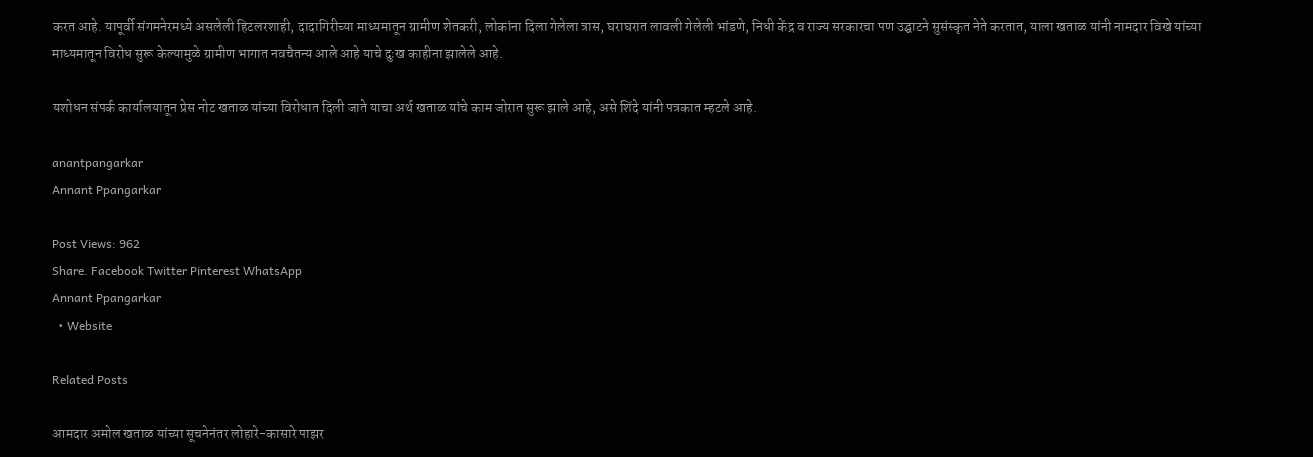करत आहे. यापूर्वी संगमनेरमध्ये असलेली हिटलरशाही, दादागिरीच्या माध्यमातून ग्रामीण शेतकरी, लोकांना दिला गेलेला त्रास, घराघरात लावली गेलेली भांडणे, निधी केंद्र व राज्य सरकारचा पण उद्घाटने सुसंस्कृत नेते करतात, याला खताळ यांनी नामदार विखे यांच्या माध्यमातून विरोध सुरू केल्यामुळे ग्रामीण भागात नवचैतन्य आले आहे याचे दुःख काहीना झालेले आहे.

यशोधन संपर्क कार्यालयातून प्रेस नोट खताळ यांच्या विरोधात दिली जाते याचा अर्थ खताळ यांचे काम जोरात सुरू झाले आहे, असे शिंदे यांनी पत्रकात म्हटले आहे.

anantpangarkar
Annant Ppangarkar

Post Views: 962
Share. Facebook Twitter Pinterest WhatsApp
Annant Ppangarkar
  • Website

Related Posts

आमदार अमोल खताळ यांच्या सूचनेनंतर लोहारे-कासारे पाझर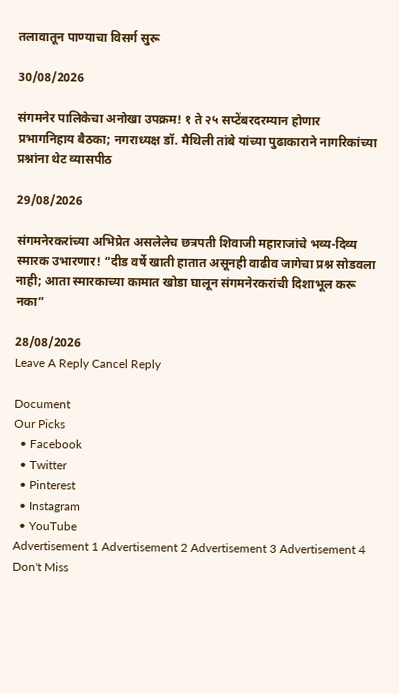तलावातून पाण्याचा विसर्ग सुरू

30/08/2026

संगमनेर पालिकेचा अनोखा उपक्रम! १ ते २५ सप्टेंबरदरम्यान होणार प्रभागनिहाय बैठका; नगराध्यक्ष डॉ. मैथिली तांबे यांच्या पुढाकाराने नागरिकांच्या प्रश्नांना थेट व्यासपीठ

29/08/2026

संगमनेरकरांच्या अभिप्रेत असलेलेच छत्रपती शिवाजी महाराजांचे भव्य-दिव्य स्मारक उभारणार! “दीड वर्षे खाती हातात असूनही वाढीव जागेचा प्रश्न सोडवला नाही; आता स्मारकाच्या कामात खोडा घालून संगमनेरकरांची दिशाभूल करू नका”

28/08/2026
Leave A Reply Cancel Reply

Document
Our Picks
  • Facebook
  • Twitter
  • Pinterest
  • Instagram
  • YouTube
Advertisement 1 Advertisement 2 Advertisement 3 Advertisement 4
Don't Miss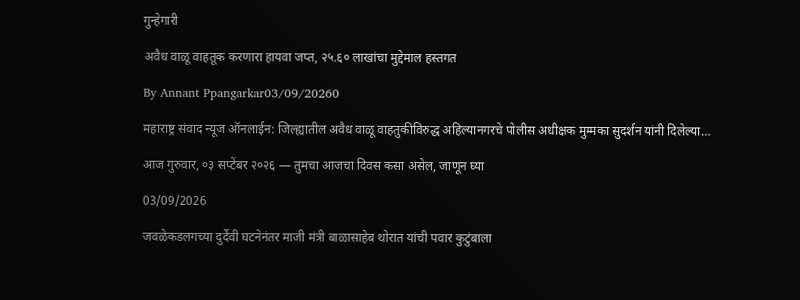गुन्हेगारी

अवैध वाळू वाहतूक करणारा हायवा जप्त, २५.६० लाखांचा मुद्देमाल हस्तगत

By Annant Ppangarkar03/09/20260

महाराष्ट्र संवाद न्यूज ऑनलाईन: जिल्ह्यातील अवैध वाळू वाहतुकीविरुद्ध अहिल्यानगरचे पोलीस अधीक्षक मुम्मका सुदर्शन यांनी दिलेल्या…

आज गुरुवार, ०३ सप्टेंबर २०२६ — तुमचा आजचा दिवस कसा असेल, जाणून घ्या

03/09/2026

जवळेकडलगच्या दुर्देवी घटनेनंतर माजी मंत्री बाळासाहेब थोरात यांची पवार कुटुंबाला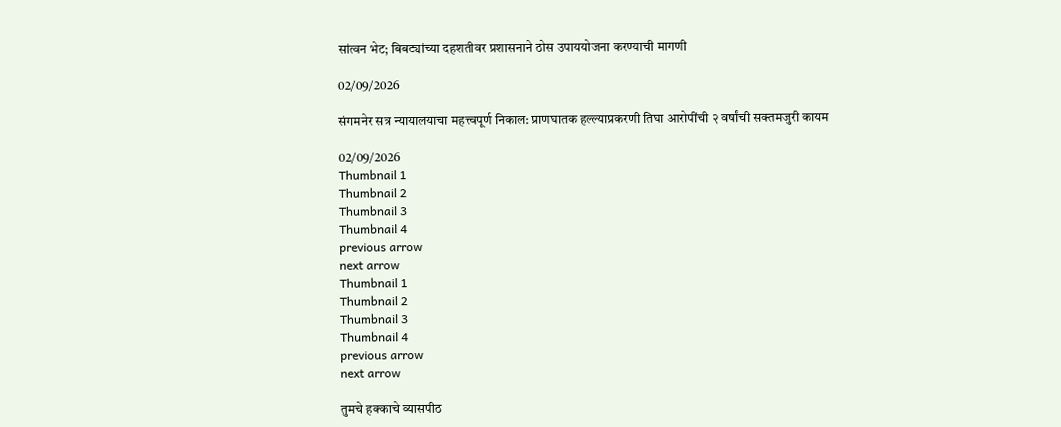सांत्वन भेट; बिबट्यांच्या दहशतीवर प्रशासनाने ठोस उपाययोजना करण्याची मागणी

02/09/2026

संगमनेर सत्र न्यायालयाचा महत्त्वपूर्ण निकाल: प्राणघातक हल्ल्याप्रकरणी तिघा आरोपींची २ वर्षांची सक्तमजुरी कायम

02/09/2026
Thumbnail 1
Thumbnail 2
Thumbnail 3
Thumbnail 4
previous arrow
next arrow
Thumbnail 1
Thumbnail 2
Thumbnail 3
Thumbnail 4
previous arrow
next arrow

तुमचे हक्काचे व्यासपीठ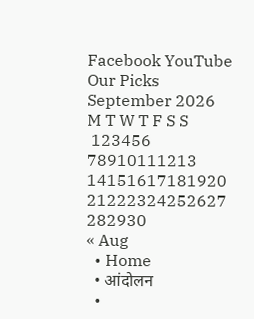Facebook YouTube
Our Picks
September 2026
M T W T F S S
 123456
78910111213
14151617181920
21222324252627
282930
« Aug
  • Home
  • आंदोलन
  •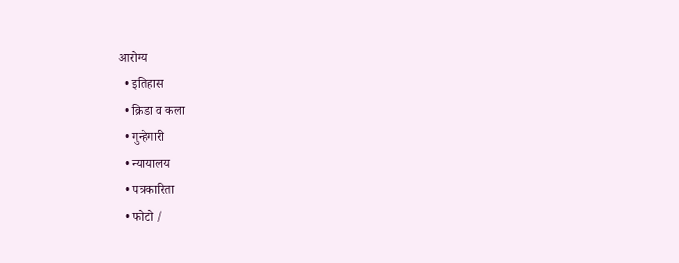आरोग्य
  • इतिहास
  • क्रिडा व कला
  • गुन्हेगारी
  • न्यायालय
  • पत्रकारिता
  • फोटो /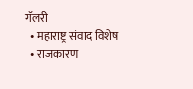गॅलरी
  • महाराष्ट्र संवाद विशेष
  • राजकारण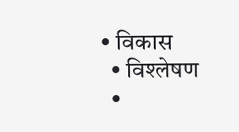• विकास
  • विश्लेषण
  •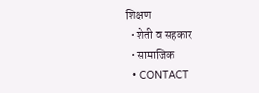शिक्षण
  • शेती व सहकार
  • सामाजिक
  • CONTACT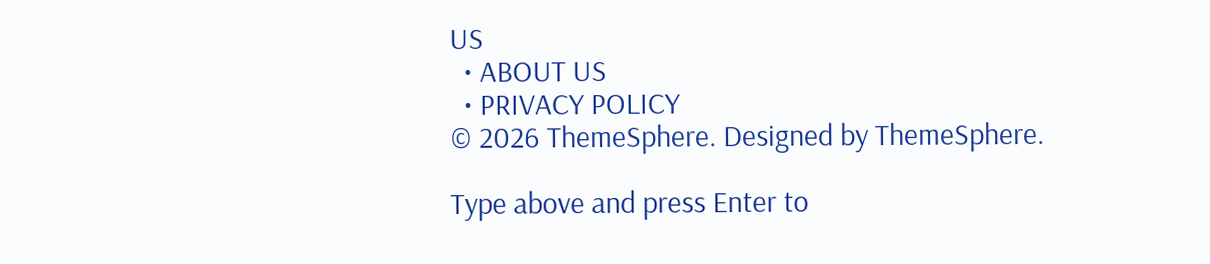US
  • ABOUT US
  • PRIVACY POLICY
© 2026 ThemeSphere. Designed by ThemeSphere.

Type above and press Enter to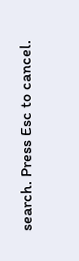search. Press Esc to cancel.